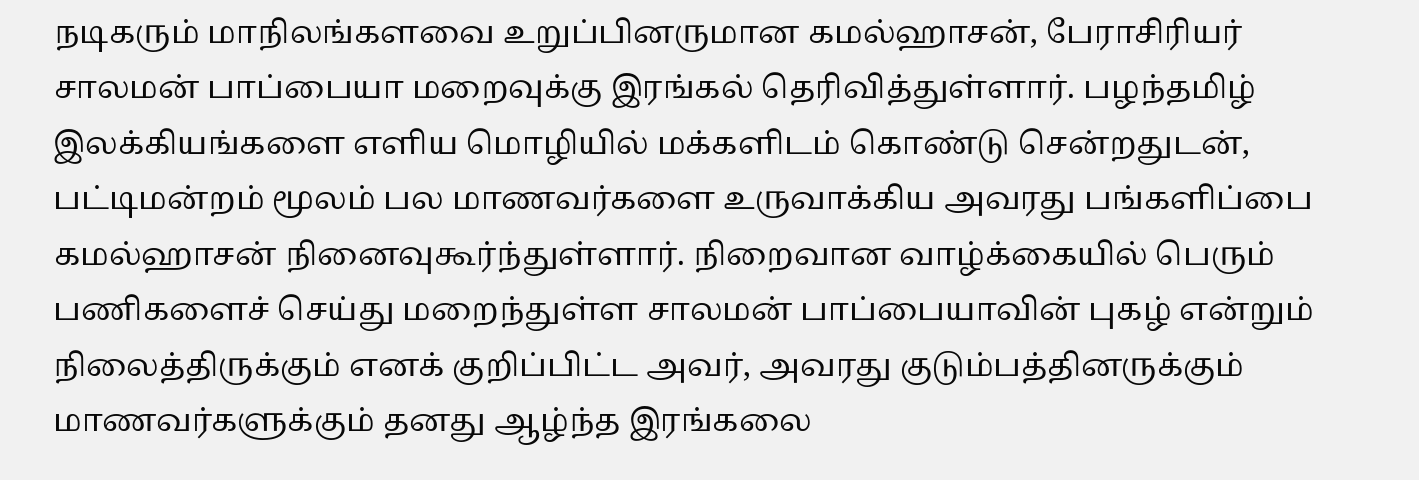நடிகரும் மாநிலங்களவை உறுப்பினருமான கமல்ஹாசன், பேராசிரியர் சாலமன் பாப்பையா மறைவுக்கு இரங்கல் தெரிவித்துள்ளார். பழந்தமிழ் இலக்கியங்களை எளிய மொழியில் மக்களிடம் கொண்டு சென்றதுடன், பட்டிமன்றம் மூலம் பல மாணவர்களை உருவாக்கிய அவரது பங்களிப்பை கமல்ஹாசன் நினைவுகூர்ந்துள்ளார். நிறைவான வாழ்க்கையில் பெரும் பணிகளைச் செய்து மறைந்துள்ள சாலமன் பாப்பையாவின் புகழ் என்றும் நிலைத்திருக்கும் எனக் குறிப்பிட்ட அவர், அவரது குடும்பத்தினருக்கும் மாணவர்களுக்கும் தனது ஆழ்ந்த இரங்கலை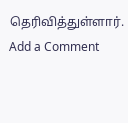தெரிவித்துள்ளார்.
Add a Comment